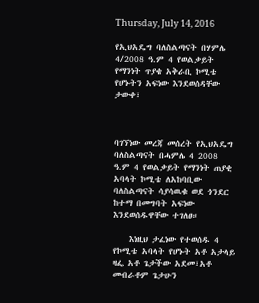Thursday, July 14, 2016

የኢህአዴግ ባለስልጣናት በሃምሌ 4/2008 ዓ.ም 4 የወልቃይት የማንነት ጥያቄ አቅራቢ ኮሚቴ የሆኑትን አፍነው እንደወሰዳቸው ታውቀ፣



ባገኘነው መረጃ መሰረት የኢህአዴግ ባለስልጣናት በሓምሌ 4 2008 ዓ.ም 4 የወልቃይት የማንነት ጠያቂ አባላት ኮሚቴ ለአከባቢው ባለስልጣናት ሳያሳዉቁ ወደ ጎንደር ከተማ በመግባት አፍነው እንደወሰዱዋቸው ተገለፀ።

    እነዚህ ታፈነው የተወሰዱ 4 የኮሚቴ አባላት የሆኑት አቶ አታላይ ዛፌ አቶ ጌታችው አደመ፣አቶ መብራቶም ጌታሁን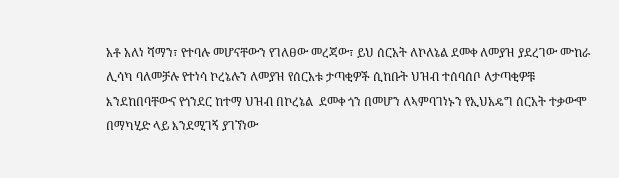አቶ አለነ ሻማን፣ የተባሉ መሆናቸውን የገለፀው መረጃው፣ ይህ ሰርአት ለኮለኔል ደመቀ ለመያዝ ያደረገው ሙከራ ሊሳካ ባለመቻሉ የተነሳ ኮረኔሉን ለመያዝ የሰርአቱ ታጣቂዎች ሲከቡት ህዝብ ተሰባሰቦ ለታጣቂዎቹ እንደከበባቸውና የጎንደር ከተማ ህዝብ በኮረኔል  ደመቀ ጎን በመሆን ለኣምባገነኑን የኢህአዴግ ሰርአት ተቃውሞ በማካሂድ ላይ እንደሚገኝ ያገኘነው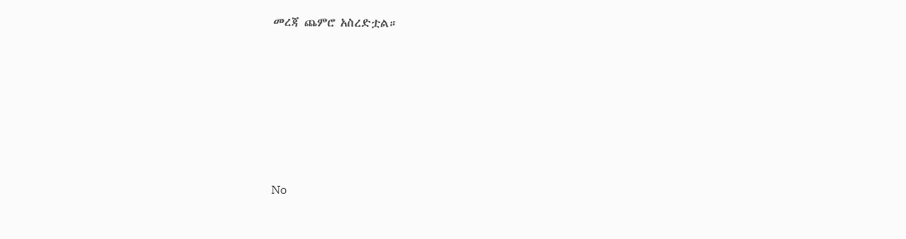መረጃ ጨምሮ አስረድቷል።






No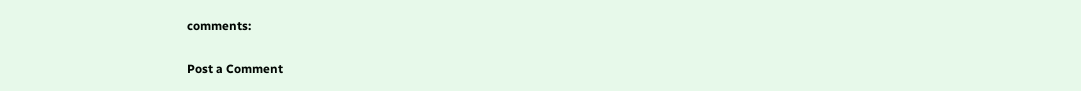comments:

Post a Comment